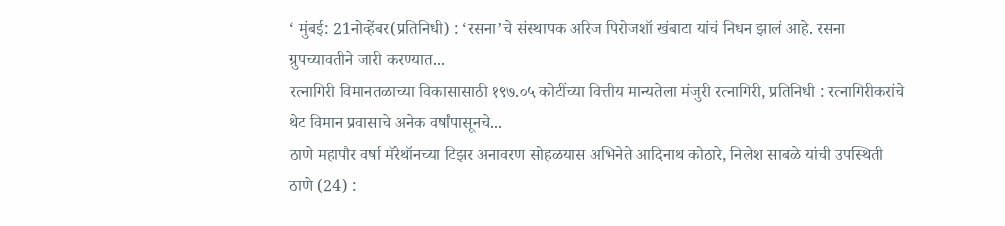‘ मुंबई: 21नोव्हेंबर(प्रतिनिधी) : ‘रसना’चे संस्थापक अरिज पिरोजशॉ खंबाटा यांचं निधन झालं आहे. रसना ग्रुपच्यावतीने जारी करण्यात...
रत्नागिरी विमानतळाच्या विकासासाठी १९७.०५ कोटींच्या वित्तीय मान्यतेला मंजुरी रत्नागिरी, प्रतिनिधी : रत्नागिरीकरांचे थेट विमान प्रवासाचे अनेक वर्षांपासूनचे...
ठाणे महापौर वर्षा मॅरेथॉनच्या टिझर अनावरण सोहळयास अभिनेते आदिनाथ कोठारे, निलेश साबळे यांची उपस्थिती ठाणे (24) :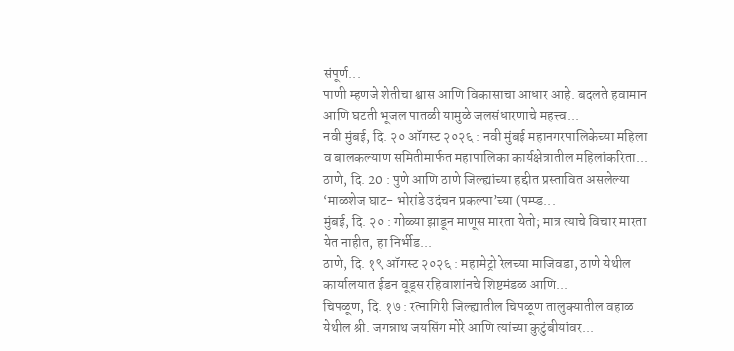संपूर्ण...
पाणी म्हणजे शेतीचा श्वास आणि विकासाचा आधार आहे. बदलते हवामान आणि घटती भूजल पातळी यामुळे जलसंधारणाचे महत्त्व...
नवी मुंबई, दि. २० ऑगस्ट २०२६ : नवी मुंबई महानगरपालिकेच्या महिला व बालकल्याण समितीमार्फत महापालिका कार्यक्षेत्रातील महिलांकरिता...
ठाणे, दि. 20 : पुणे आणि ठाणे जिल्ह्यांच्या हद्दीत प्रस्तावित असलेल्या ‘माळशेज घाट- भोरांडे उदंचन प्रकल्पा’च्या (पम्प्ड...
मुंबई, दि. २० : गोळ्या झाडून माणूस मारता येतो; मात्र त्याचे विचार मारता येत नाहीत, हा निर्भीड...
ठाणे, दि. १९ ऑगस्ट २०२६ : महामेट्रो रेलच्या माजिवडा, ठाणे येथील कार्यालयात ईडन वूड्स रहिवाशांनचे शिष्टमंडळ आणि...
चिपळूण, दि. १७ : रत्नागिरी जिल्ह्यातील चिपळूण तालुक्यातील वहाळ येथील श्री. जगन्नाथ जयसिंग मोरे आणि त्यांच्या कुटुंबीयांवर...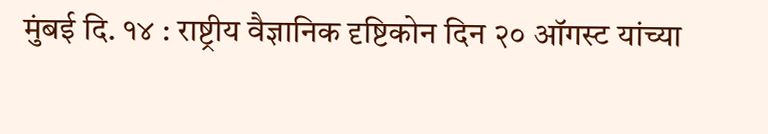मुंबई दि. १४ : राष्ट्रीय वैज्ञानिक दृष्टिकोन दिन २० ऑगस्ट यांच्या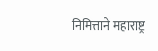निमित्ताने महाराष्ट्र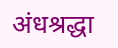अंधश्रद्धा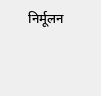निर्मूलन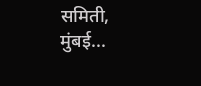समिती, मुंबई...